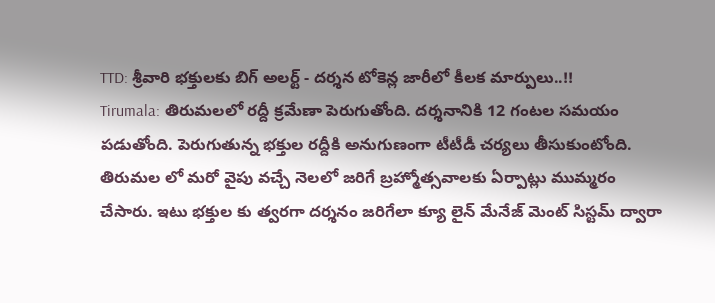TTD: శ్రీవారి భక్తులకు బిగ్ అలర్ట్ - దర్శన టోకెన్ల జారీలో కీలక మార్పులు..!!
Tirumala: తిరుమలలో రద్దీ క్రమేణా పెరుగుతోంది. దర్శనానికి 12 గంటల సమయం పడుతోంది. పెరుగుతున్న భక్తుల రద్దీకి అనుగుణంగా టీటీడీ చర్యలు తీసుకుంటోంది. తిరుమల లో మరో వైపు వచ్చే నెలలో జరిగే బ్రహ్మోత్సవాలకు ఏర్పాట్లు ముమ్మరం చేసారు. ఇటు భక్తుల కు త్వరగా దర్శనం జరిగేలా క్యూ లైన్ మేనేజ్ మెంట్ సిస్టమ్ ద్వారా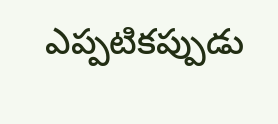ఎప్పటికప్పుడు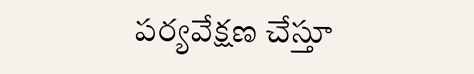పర్యవేక్షణ చేస్తూ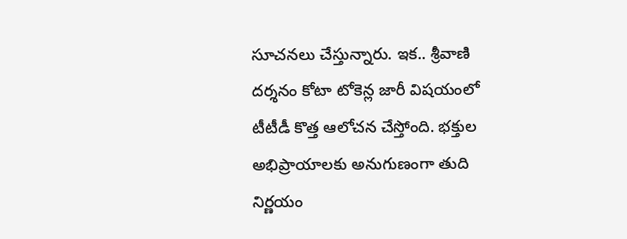సూచనలు చేస్తున్నారు. ఇక.. శ్రీవాణి దర్శనం కోటా టోకెన్ల జారీ విషయంలో టీటీడీ కొత్త ఆలోచన చేస్తోంది. భక్తుల అభిప్రాయాలకు అనుగుణంగా తుది నిర్ణయం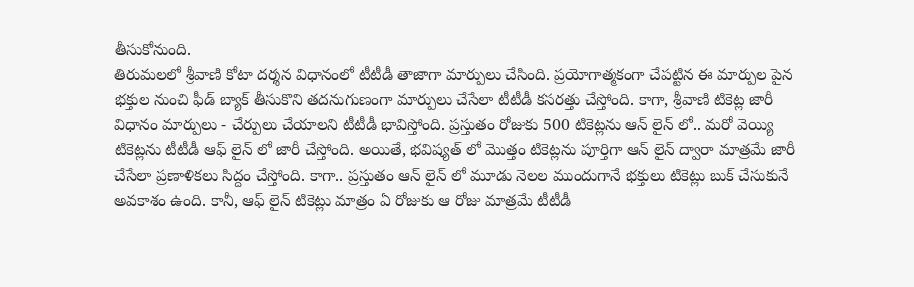తీసుకోనుంది.
తిరుమలలో శ్రీవాణి కోటా దర్శన విధానంలో టీటీడీ తాజాగా మార్పులు చేసింది. ప్రయోగాత్మకంగా చేపట్టిన ఈ మార్పుల పైన భక్తుల నుంచి ఫీడ్ బ్యాక్ తీసుకొని తదనుగుణంగా మార్పులు చేసేలా టీటీడీ కసరత్తు చేస్తోంది. కాగా, శ్రీవాణి టికెట్ల జారీ విధానం మార్పులు - చేర్పులు చేయాలని టీటీడీ భావిస్తోంది. ప్రస్తుతం రోజుకు 500 టికెట్లను ఆన్ లైన్ లో.. మరో వెయ్యి టికెట్లను టీటీడీ ఆఫ్ లైన్ లో జారీ చేస్తోంది. అయితే, భవిష్యత్ లో మొత్తం టికెట్లను పూర్తిగా ఆన్ లైన్ ద్వారా మాత్రమే జారీ చేసేలా ప్రణాళికలు సిద్దం చేస్తోంది. కాగా.. ప్రస్తుతం ఆన్ లైన్ లో మూడు నెలల ముందుగానే భక్తులు టికెట్లు బుక్ చేసుకునే అవకాశం ఉంది. కానీ, ఆఫ్ లైన్ టికెట్లు మాత్రం ఏ రోజుకు ఆ రోజు మాత్రమే టీటీడీ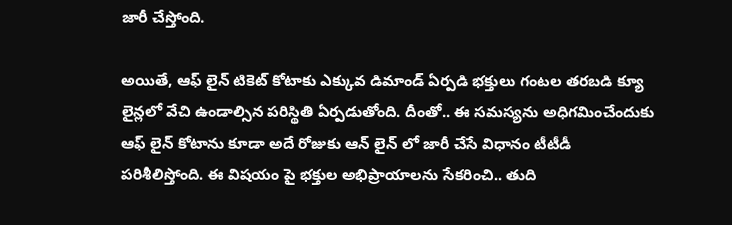జారీ చేస్తోంది.

అయితే, ఆఫ్ లైన్ టికెట్ కోటాకు ఎక్కువ డిమాండ్ ఏర్పడి భక్తులు గంటల తరబడి క్యూ లైన్లలో వేచి ఉండాల్సిన పరిస్థితి ఏర్పడుతోంది. దీంతో.. ఈ సమస్యను అధిగమించేందుకు ఆఫ్ లైన్ కోటాను కూడా అదే రోజుకు ఆన్ లైన్ లో జారీ చేసే విధానం టీటీడీ పరిశీలిస్తోంది. ఈ విషయం పై భక్తుల అభిప్రాయాలను సేకరించి.. తుది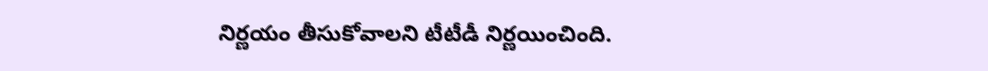నిర్ణయం తీసుకోవాలని టీటీడీ నిర్ణయించింది.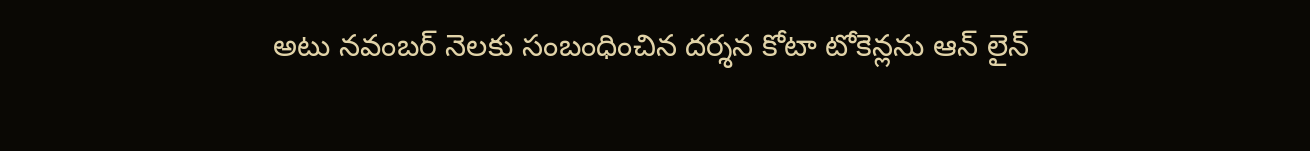అటు నవంబర్ నెలకు సంబంధించిన దర్శన కోటా టోకెన్లను ఆన్ లైన్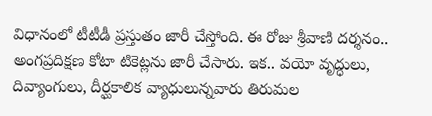విధానంలో టీటీడీ ప్రస్తుతం జారీ చేస్తోంది. ఈ రోజు శ్రీవాణి దర్శనం.. అంగప్రదిక్షణ కోటా టికెట్లను జారీ చేసారు. ఇక.. వయో వృద్ధులు, దివ్యాంగులు, దీర్ఘకాలిక వ్యాధులున్నవారు తిరుమల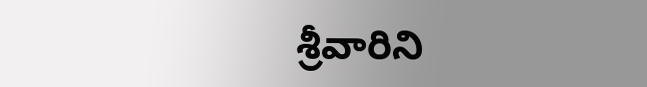శ్రీవారిని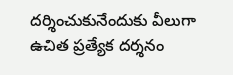దర్శించుకునేందుకు వీలుగా ఉచిత ప్రత్యేక దర్శనం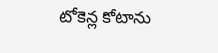టోకెన్ల కోటాను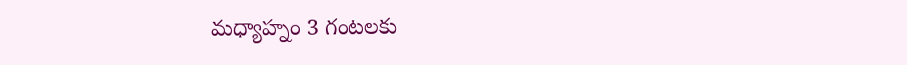మధ్యాహ్నం 3 గంటలకు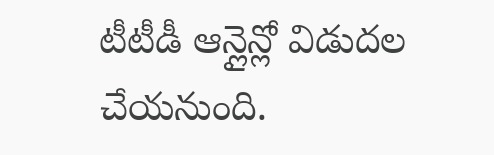టీటీడీ ఆన్లైన్లో విడుదల చేయనుంది.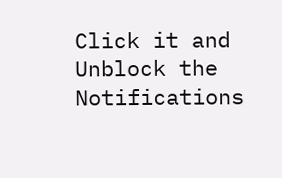Click it and Unblock the Notifications